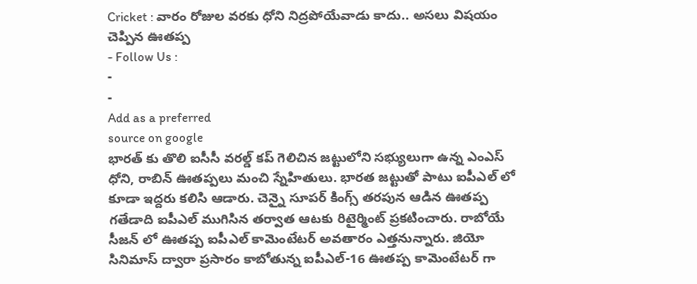Cricket : వారం రోజుల వరకు ధోని నిద్రపోయేవాడు కాదు.. అసలు విషయం చెప్పిన ఊతప్ప
- Follow Us :
-
-
Add as a preferred
source on google
భారత్ కు తొలి ఐసీసీ వరల్డ్ కప్ గెలిచిన జట్టులోని సభ్యులుగా ఉన్న ఎంఎస్ ధోని, రాబిన్ ఊతప్పలు మంచి స్నేహితులు. భారత జట్టుతో పాటు ఐపీఎల్ లో కూడా ఇద్దరు కలిసి ఆడారు. చెన్నై సూపర్ కింగ్స్ తరపున ఆడిన ఊతప్ప గతేడాది ఐపీఎల్ ముగిసిన తర్వాత ఆటకు రిటైర్మింట్ ప్రకటించారు. రాబోయే సీజన్ లో ఊతప్ప ఐపీఎల్ కామెంటేటర్ అవతారం ఎత్తనున్నారు. జియో సినిమాస్ ద్వారా ప్రసారం కాబోతున్న ఐపీఎల్-16 ఊతప్ప కామెంటేటర్ గా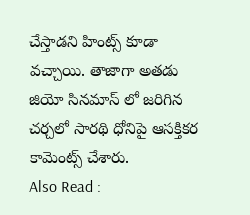చేస్తాడని హింట్స్ కూడా వచ్చాయి. తాజాగా అతడు జియో సినమాస్ లో జరిగిన చర్చలో సారథి ధోనిపై ఆసక్తికర కామెంట్స్ చేశారు.
Also Read :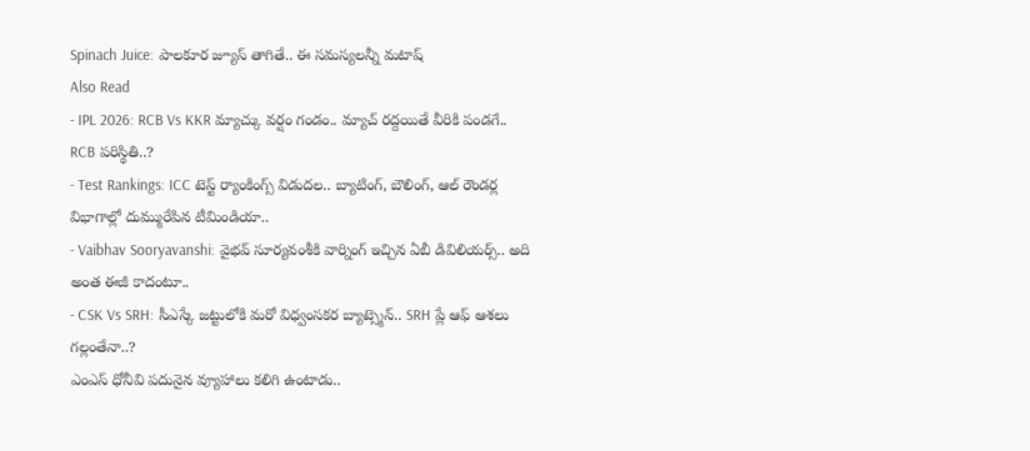Spinach Juice: పాలకూర జ్యూస్ తాగితే.. ఈ సమస్యలన్నీ మటాష్
Also Read
- IPL 2026: RCB Vs KKR మ్యాచ్కు వర్షం గండం.. మ్యాచ్ రద్దయితే వీరికి పండగే.. RCB పరిస్థితి..?
- Test Rankings: ICC టెస్ట్ ర్యాంకింగ్స్ విడుదల.. బ్యాటింగ్, బౌలింగ్, ఆల్ రౌండర్ల విభాగాల్లో దుమ్మురేపిన టీమిండియా..
- Vaibhav Sooryavanshi: వైభవ్ సూర్యవంశీకి వార్నింగ్ ఇచ్చిన ఏబీ డివిలియర్స్.. అది అంత ఈజీ కాదంటూ..
- CSK Vs SRH: సీఎస్కే జట్టులోకి మరో విధ్వంసకర బ్యాట్స్మెన్.. SRH ప్లే ఆఫ్ ఆశలు గల్లంతేనా..?
ఎంఎస్ ధోనీవి పదునైన వ్యూహాలు కలిగి ఉంటాడు..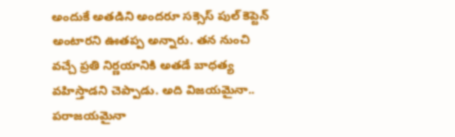అందుకే అతడిని అందరూ సక్సెస్ పుల్ కెప్టెన్ అంటారని ఊతప్ప అన్నారు. తన నుంచి వచ్చే ప్రతి నిర్ణయానికి అతడే బాధత్య వహిస్తాడని చెప్పాడు. అది విజయమైనా.. పరాజయమైనా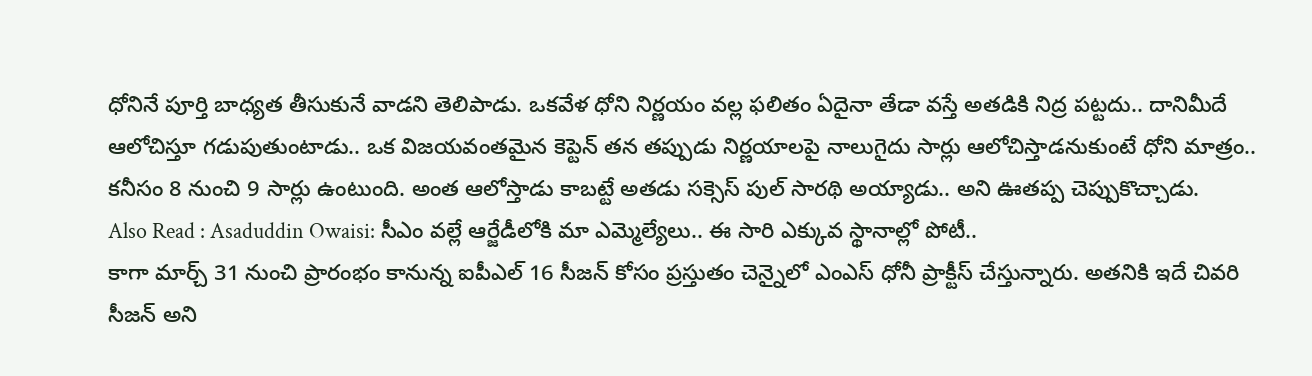ధోనినే పూర్తి బాధ్యత తీసుకునే వాడని తెలిపాడు. ఒకవేళ ధోని నిర్ణయం వల్ల ఫలితం ఏదైనా తేడా వస్తే అతడికి నిద్ర పట్టదు.. దానిమీదే ఆలోచిస్తూ గడుపుతుంటాడు.. ఒక విజయవంతమైన కెప్టెన్ తన తప్పుడు నిర్ణయాలపై నాలుగైదు సార్లు ఆలోచిస్తాడనుకుంటే ధోని మాత్రం.. కనీసం 8 నుంచి 9 సార్లు ఉంటుంది. అంత ఆలోస్తాడు కాబట్టే అతడు సక్సెస్ పుల్ సారథి అయ్యాడు.. అని ఊతప్ప చెప్పుకొచ్చాడు.
Also Read : Asaduddin Owaisi: సీఎం వల్లే ఆర్జేడీలోకి మా ఎమ్మెల్యేలు.. ఈ సారి ఎక్కువ స్థానాల్లో పోటీ..
కాగా మార్చ్ 31 నుంచి ప్రారంభం కానున్న ఐపీఎల్ 16 సీజన్ కోసం ప్రస్తుతం చెన్నైలో ఎంఎస్ ధోనీ ప్రాక్టీస్ చేస్తున్నారు. అతనికి ఇదే చివరి సీజన్ అని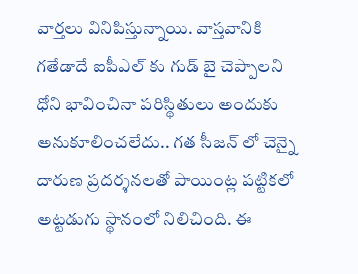వార్తలు వినిపిస్తున్నాయి. వాస్తవానికి గతేడాదే ఐపీఎల్ కు గుడ్ బై చెప్పాలని ధోని భావించినా పరిస్థితులు అందుకు అనుకూలించలేదు.. గత సీజన్ లో చెన్నై దారుణ ప్రదర్శనలతో పాయింట్ల పట్టికలో అట్టడుగు స్థానంలో నిలిచింది. ఈ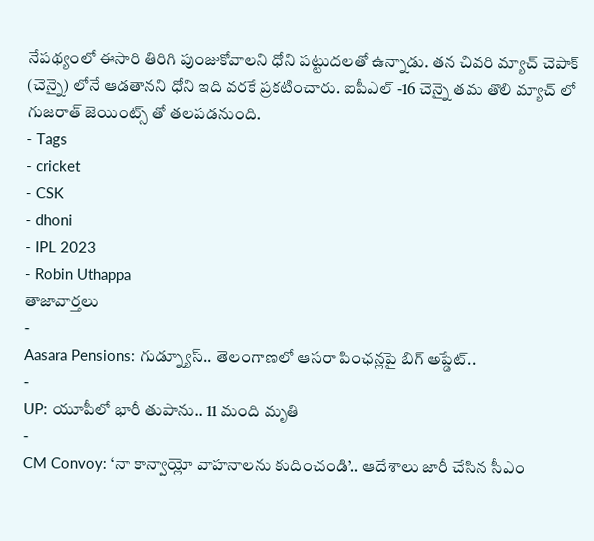నేపథ్యంలో ఈసారి తిరిగి పుంజుకోవాలని ధోని పట్టుదలతో ఉన్నాడు. తన చివరి మ్యాచ్ చెపాక్ (చెన్నై) లోనే ఆడతానని ధోని ఇది వరకే ప్రకటించారు. ఐపీఎల్ -16 చెన్నై తమ తొలి మ్యాచ్ లో గుజరాత్ జెయింట్స్ తో తలపడనుంది.
- Tags
- cricket
- CSK
- dhoni
- IPL 2023
- Robin Uthappa
తాజావార్తలు
-
Aasara Pensions: గుడ్న్యూస్.. తెలంగాణలో ఆసరా పింఛన్లపై బిగ్ అప్డేట్..
-
UP: యూపీలో భారీ తుపాను.. 11 మంది మృతి
-
CM Convoy: ‘నా కాన్వాయ్లో వాహనాలను కుదించండి’.. ఆదేశాలు జారీ చేసిన సీఎం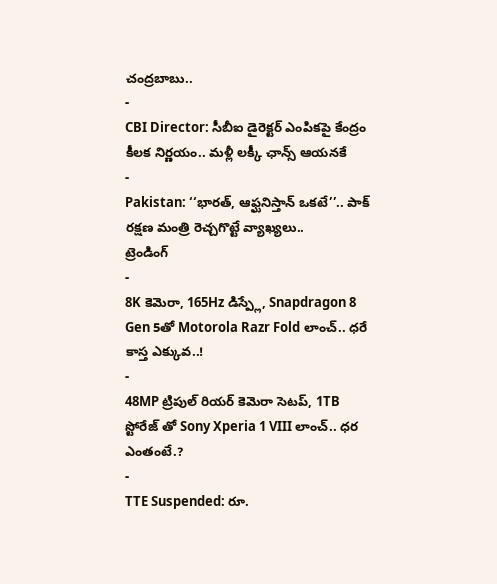చంద్రబాబు..
-
CBI Director: సీబీఐ డైరెక్టర్ ఎంపికపై కేంద్రం కీలక నిర్ణయం.. మళ్లీ లక్కీ ఛాన్స్ ఆయనకే
-
Pakistan: ‘‘భారత్, ఆఫ్ఘనిస్తాన్ ఒకటే’’.. పాక్ రక్షణ మంత్రి రెచ్చగొట్టే వ్యాఖ్యలు..
ట్రెండింగ్
-
8K కెమెరా, 165Hz డిస్ప్లే, Snapdragon 8 Gen 5తో Motorola Razr Fold లాంచ్.. ధరే కాస్త ఎక్కువ..!
-
48MP ట్రిపుల్ రియర్ కెమెరా సెటప్, 1TB స్టోరేజ్ తో Sony Xperia 1 VIII లాంచ్.. ధర ఎంతంటే.?
-
TTE Suspended: రూ.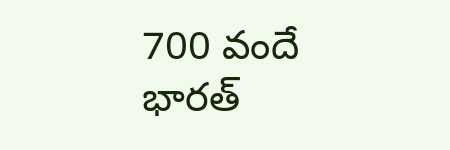700 వందే భారత్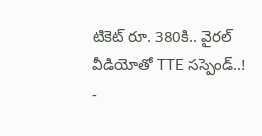టికెట్ రూ. 380కి.. వైరల్ వీడియోతో TTE సస్పెండ్..!
-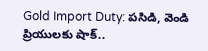Gold Import Duty: పసిడి, వెండి ప్రియులకు షాక్..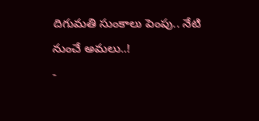దిగుమతి సుంకాలు పెంపు.. నేటి నుంచే అమలు..!
-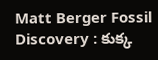Matt Berger Fossil Discovery : కుక్క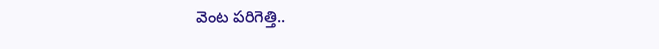వెంట పరిగెత్తి..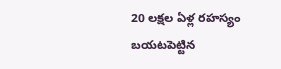20 లక్షల ఏళ్ల రహస్యం బయటపెట్టిన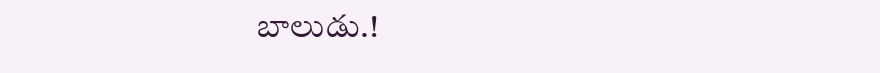బాలుడు.!